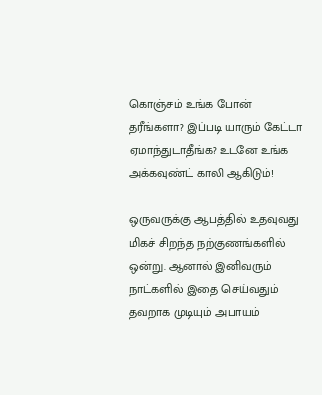கொஞ்சம் உங்க போன் தரீங்களா? இப்படி யாரும் கேட்டா ஏமாந்துடாதீங்க? உடனே உங்க அக்கவுண்ட் காலி ஆகிடும்!

ஒருவருக்கு ஆபத்தில் உதவுவது மிகச் சிறந்த நற்குணங்களில் ஒன்று. ஆனால் இனிவரும் நாட்களில் இதை செய்வதும் தவறாக முடியும் அபாயம்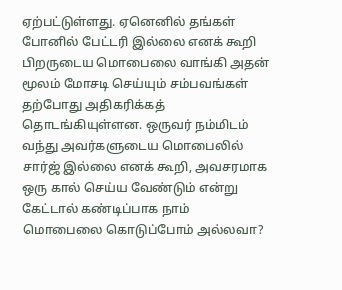ஏற்பட்டுள்ளது. ஏனெனில் தங்கள் போனில் பேட்டரி இல்லை எனக் கூறி பிறருடைய மொபைலை வாங்கி அதன் மூலம் மோசடி செய்யும் சம்பவங்கள் தற்போது அதிகரிக்கத் தொடங்கியுள்ளன. ஒருவர் நம்மிடம் வந்து அவர்களுடைய மொபைலில் சார்ஜ் இல்லை எனக் கூறி, அவசரமாக ஒரு கால் செய்ய வேண்டும் என்று கேட்டால் கண்டிப்பாக நாம் மொபைலை கொடுப்போம் அல்லவா?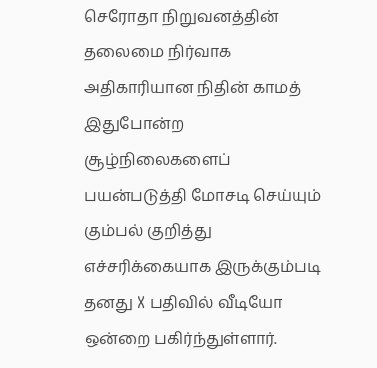செரோதா நிறுவனத்தின் தலைமை நிர்வாக அதிகாரியான நிதின் காமத் இதுபோன்ற சூழ்நிலைகளைப் பயன்படுத்தி மோசடி செய்யும் கும்பல் குறித்து எச்சரிக்கையாக இருக்கும்படி தனது X பதிவில் வீடியோ ஒன்றை பகிர்ந்துள்ளார்.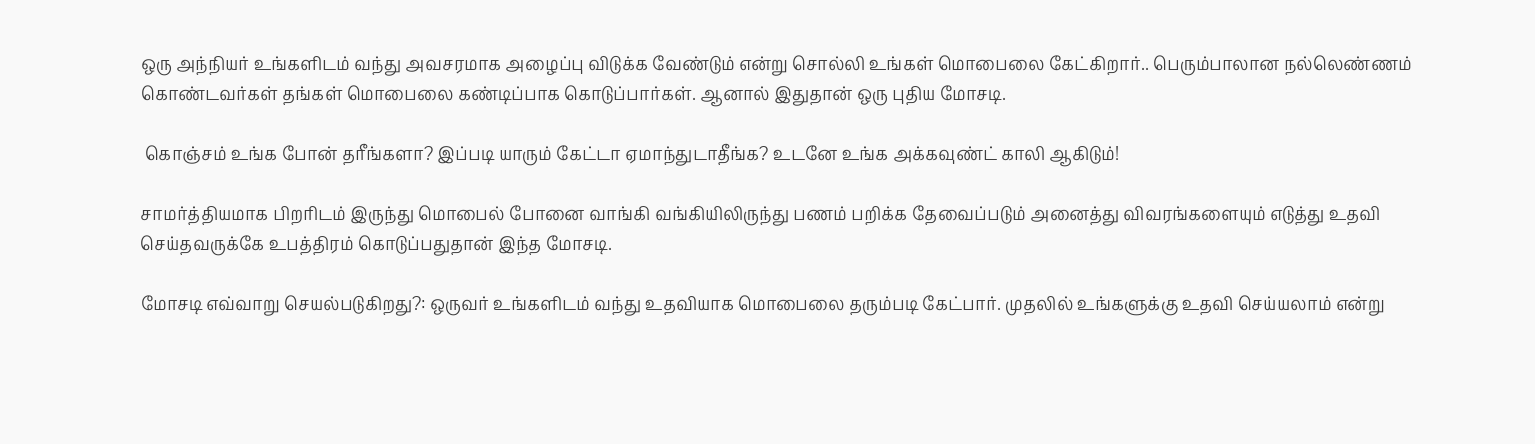ஒரு அந்நியர் உங்களிடம் வந்து அவசரமாக அழைப்பு விடுக்க வேண்டும் என்று சொல்லி உங்கள் மொபைலை கேட்கிறார்.. பெரும்பாலான நல்லெண்ணம் கொண்டவர்கள் தங்கள் மொபைலை கண்டிப்பாக கொடுப்பார்கள். ஆனால் இதுதான் ஒரு புதிய மோசடி.

 கொஞ்சம் உங்க போன் தரீங்களா? இப்படி யாரும் கேட்டா ஏமாந்துடாதீங்க? உடனே உங்க அக்கவுண்ட் காலி ஆகிடும்!

சாமர்த்தியமாக பிறரிடம் இருந்து மொபைல் போனை வாங்கி வங்கியிலிருந்து பணம் பறிக்க தேவைப்படும் அனைத்து விவரங்களையும் எடுத்து உதவி செய்தவருக்கே உபத்திரம் கொடுப்பதுதான் இந்த மோசடி.

மோசடி எவ்வாறு செயல்படுகிறது?: ஒருவர் உங்களிடம் வந்து உதவியாக மொபைலை தரும்படி கேட்பார். முதலில் உங்களுக்கு உதவி செய்யலாம் என்று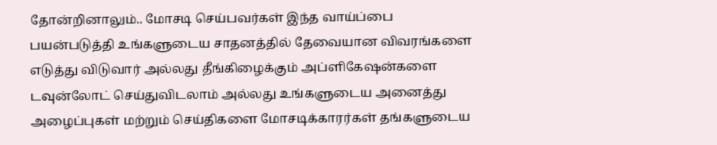தோன்றினாலும்.. மோசடி செய்பவர்கள் இந்த வாய்ப்பை பயன்படுத்தி உங்களுடைய சாதனத்தில் தேவையான விவரங்களை எடுத்து விடுவார் அல்லது தீங்கிழைக்கும் அப்ளிகேஷன்களை டவுன்லோட் செய்துவிடலாம் அல்லது உங்களுடைய அனைத்து அழைப்புகள் மற்றும் செய்திகளை மோசடிக்காரர்கள் தங்களுடைய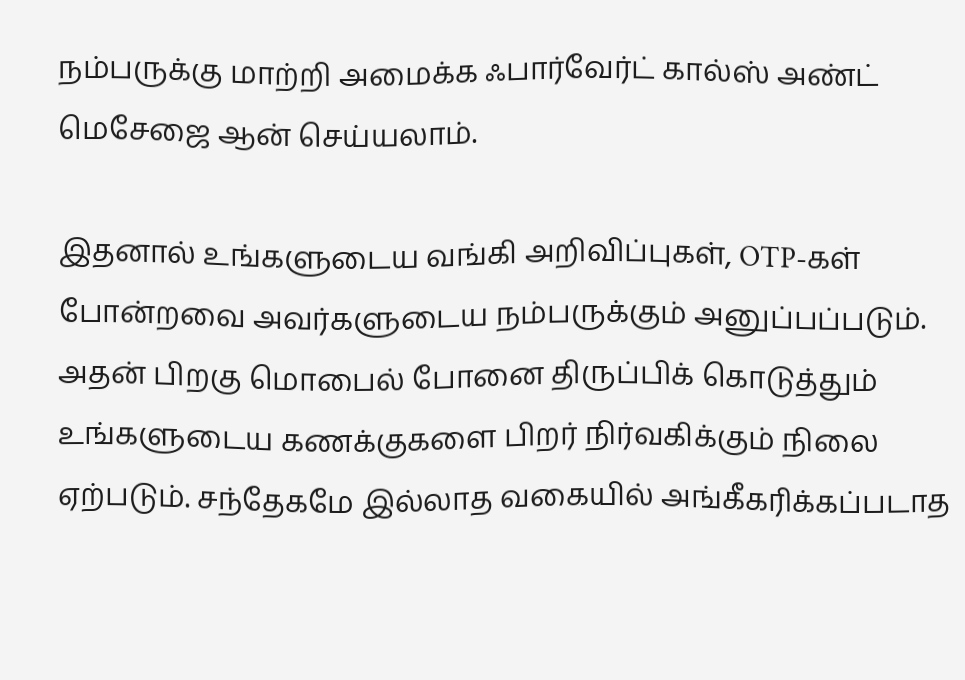நம்பருக்கு மாற்றி அமைக்க ஃபார்வேர்ட் கால்ஸ் அண்ட் மெசேஜை ஆன் செய்யலாம்.

இதனால் உங்களுடைய வங்கி அறிவிப்புகள், OTP-கள் போன்றவை அவர்களுடைய நம்பருக்கும் அனுப்பப்படும். அதன் பிறகு மொபைல் போனை திருப்பிக் கொடுத்தும் உங்களுடைய கணக்குகளை பிறர் நிர்வகிக்கும் நிலை ஏற்படும். சந்தேகமே இல்லாத வகையில் அங்கீகரிக்கப்படாத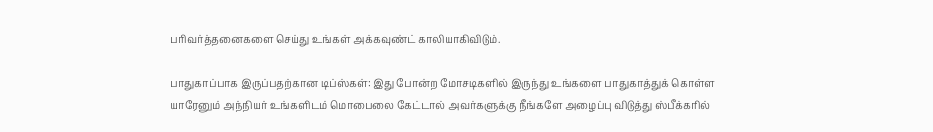பரிவர்த்தனைகளை செய்து உங்கள் அக்கவுண்ட் காலியாகிவிடும்.

பாதுகாப்பாக இருப்பதற்கான டிப்ஸ்கள்: இது போன்ற மோசடிகளில் இருந்து உங்களை பாதுகாத்துக் கொள்ள யாரேனும் அந்நியர் உங்களிடம் மொபைலை கேட்டால் அவர்களுக்கு நீங்களே அழைப்பு விடுத்து ஸ்பீக்கரில்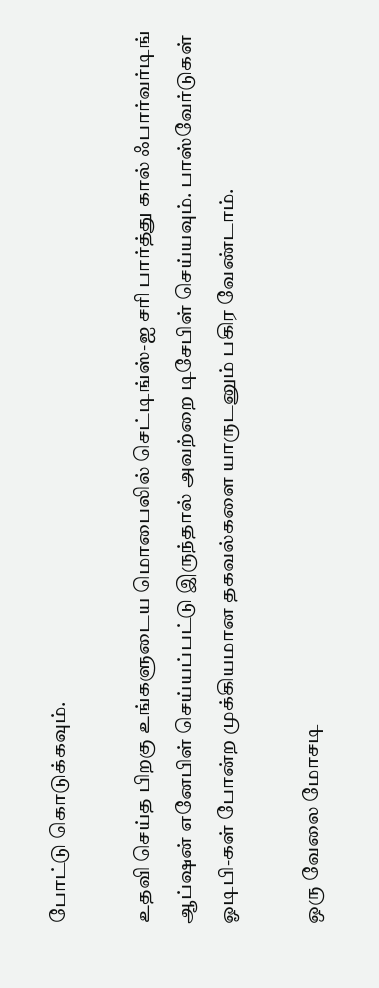போட்டு கொடுக்கவும்.

உதவி செய்த பிறகு உங்களுடைய மொபைலில் செட்டிங்ஸ்-ஐ சரி பார்த்து கால் ஃபார்வர்டிங் ஆப்ஷன் எனேபிள் செய்யப்பட்டு இருந்தால் அவற்றை டிசேபிள் செய்யவும். பாஸ்வேர்டுகள் ஓடிபி-கள் போன்ற முக்கியமான தகவல்களை யாருடனும் பகிர வேண்டாம்.

ஒரு வேலை மோசடி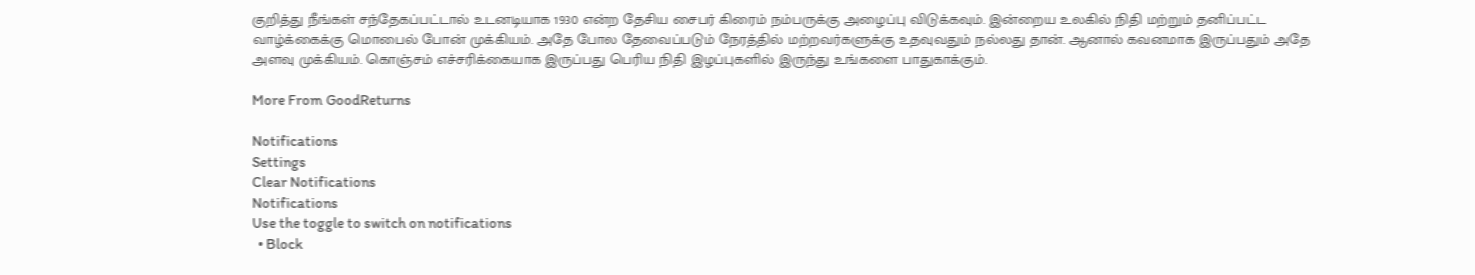குறித்து நீங்கள் சந்தேகப்பட்டால் உடனடியாக 1930 என்ற தேசிய சைபர் கிரைம் நம்பருக்கு அழைப்பு விடுக்கவும். இன்றைய உலகில் நிதி மற்றும் தனிப்பட்ட வாழ்க்கைக்கு மொபைல் போன் முக்கியம். அதே போல தேவைப்படும் நேரத்தில் மற்றவர்களுக்கு உதவுவதும் நல்லது தான். ஆனால் கவனமாக இருப்பதும் அதே அளவு முக்கியம். கொஞ்சம் எச்சரிக்கையாக இருப்பது பெரிய நிதி இழப்புகளில் இருந்து உங்களை பாதுகாக்கும்.

More From GoodReturns

Notifications
Settings
Clear Notifications
Notifications
Use the toggle to switch on notifications
  • Block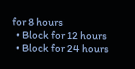for 8 hours
  • Block for 12 hours
  • Block for 24 hours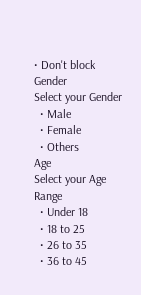• Don't block
Gender
Select your Gender
  • Male
  • Female
  • Others
Age
Select your Age Range
  • Under 18
  • 18 to 25
  • 26 to 35
  • 36 to 45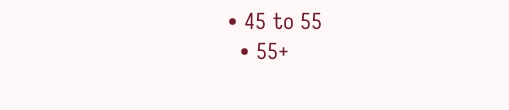• 45 to 55
  • 55+